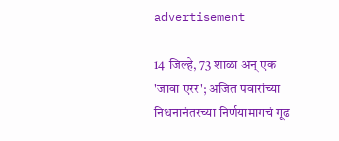advertisement

14 जिल्हे, 73 शाळा अन् एक 'जावा एरर'; अजित पवारांच्या निधनानंतरच्या निर्णयामागचं गूढ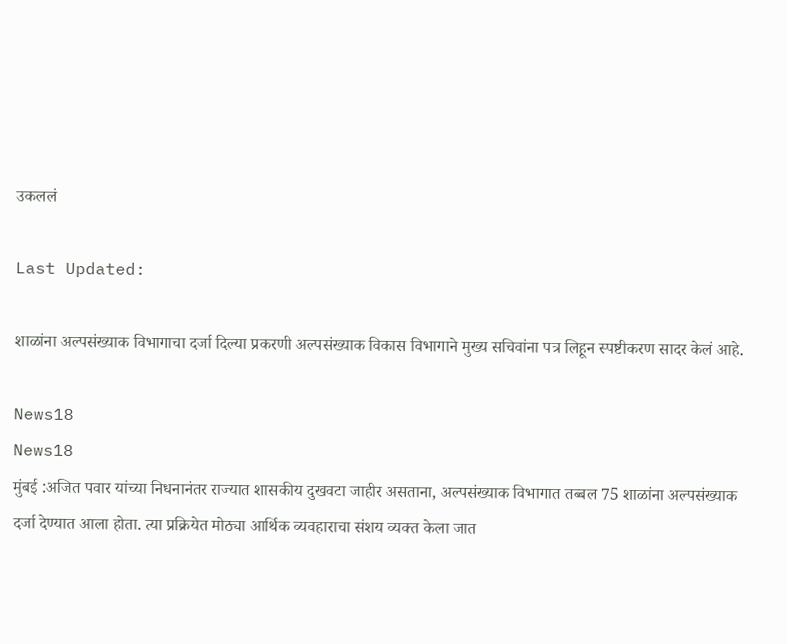उकललं

Last Updated:

शाळांना अल्पसंख्याक विभागाचा दर्जा दिल्या प्रकरणी अल्पसंख्याक विकास विभागाने मुख्य सचिवांना पत्र लिहून स्पष्टीकरण सादर केलं आहे.

News18
News18
मुंबई :अजित पवार यांच्या निधनानंतर राज्यात शासकीय दुखवटा जाहीर असताना, अल्पसंख्याक विभागात तब्बल 75 शाळांना अल्पसंख्याक दर्जा देण्यात आला होता. त्या प्रक्रियेत मोठ्या आर्थिक व्यवहाराचा संशय व्यक्त केला जात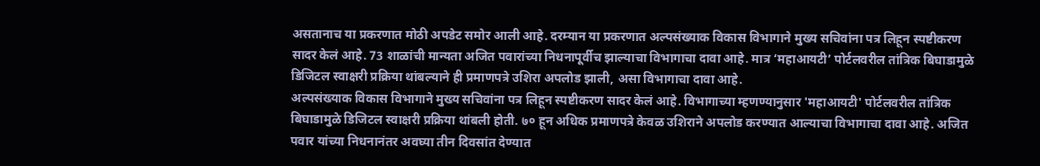असतानाच या प्रकरणात मोठी अपडेट समोर आली आहे. दरम्यान या प्रकरणात अल्पसंख्याक विकास विभागाने मुख्य सचिवांना पत्र लिहून स्पष्टीकरण सादर केलं आहे. 73 शाळांची मान्यता अजित पवारांच्या निधनापूर्वीच झाल्याचा विभागाचा दावा आहे. मात्र ‘महाआयटी’ पोर्टलवरील तांत्रिक बिघाडामुळे डिजिटल स्वाक्षरी प्रक्रिया थांबल्याने ही प्रमाणपत्रे उशिरा अपलोड झाली, असा विभागाचा दावा आहे.
अल्पसंख्याक विकास विभागाने मुख्य सचिवांना पत्र लिहून स्पष्टीकरण सादर केलं आहे. विभागाच्या म्हणण्यानुसार 'महाआयटी' पोर्टलवरील तांत्रिक बिघाडामुळे डिजिटल स्वाक्षरी प्रक्रिया थांबली होती. ७० हून अधिक प्रमाणपत्रे केवळ उशिराने अपलोड करण्यात आल्याचा विभागाचा दावा आहे. अजित पवार यांच्या निधनानंतर अवघ्या तीन दिवसांत देण्यात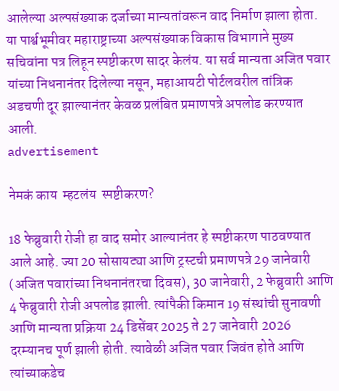आलेल्या अल्पसंख्याक दर्जाच्या मान्यतांवरून वाद निर्माण झाला होता. या पार्श्वभूमीवर महाराष्ट्राच्या अल्पसंख्याक विकास विभागाने मुख्य सचिवांना पत्र लिहून स्पष्टीकरण सादर केलंय. या सर्व मान्यता अजित पवार यांच्या निधनानंतर दिलेल्या नसून, महाआयटी पोर्टलवरील तांत्रिक अडचणी दूर झाल्यानंतर केवळ प्रलंबित प्रमाणपत्रे अपलोड करण्यात आली.
advertisement

नेमकं काय  म्हटलंय  स्पष्टीकरण?

18 फेब्रुवारी रोजी हा वाद समोर आल्यानंतर हे स्पष्टीकरण पाठवण्यात आले आहे. ज्या 20 सोसायट्या आणि ट्रस्टची प्रमाणपत्रे 29 जानेवारी (अजित पवारांच्या निधनानंतरचा दिवस), 30 जानेवारी, 2 फेब्रुवारी आणि 4 फेब्रुवारी रोजी अपलोड झाली. त्यांपैकी किमान 19 संस्थांची सुनावणी आणि मान्यता प्रक्रिया 24 डिसेंबर 2025 ते 27 जानेवारी 2026 दरम्यानच पूर्ण झाली होती. त्यावेळी अजित पवार जिवंत होते आणि त्यांच्याकडेच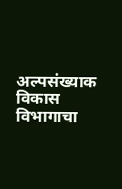अल्पसंख्याक विकास विभागाचा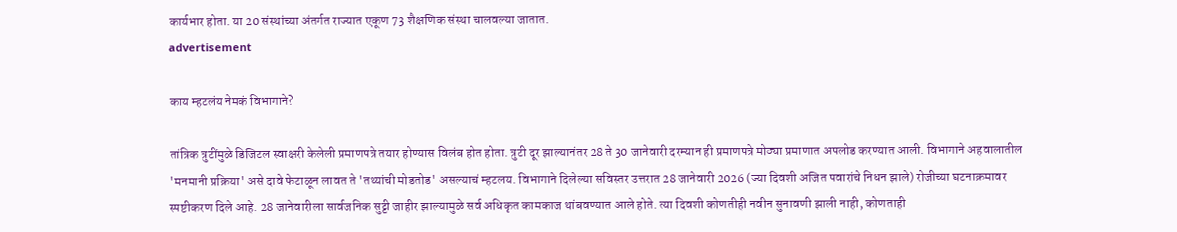कार्यभार होता. या 20 संस्थांच्या अंतर्गत राज्यात एकूण 73 शैक्षणिक संस्था चालवल्या जातात.
advertisement

काय म्हटलंय नेमकं विभागाने?

तांत्रिक त्रुटींमुळे डिजिटल स्वाक्षरी केलेली प्रमाणपत्रे तयार होण्यास विलंब होत होता. त्रुटी दूर झाल्यानंतर 28 ते 30 जानेवारी दरम्यान ही प्रमाणपत्रे मोठ्या प्रमाणात अपलोड करण्यात आली. विभागाने अहवालातील 'मनमानी प्रक्रिया' असे दावे फेटाळून लावत ते 'तथ्यांची मोडतोड' असल्याचं म्हटलय. विभागाने दिलेल्या सविस्तर उत्तरात 28 जानेवारी 2026 (ज्या दिवशी अजित पवारांचे निधन झाले) रोजीच्या घटनाक्रमावर स्पष्टीकरण दिले आहे. 28 जानेवारीला सार्वजनिक सुट्टी जाहीर झाल्यामुळे सर्व अधिकृत कामकाज थांबवण्यात आले होते. त्या दिवशी कोणतीही नवीन सुनावणी झाली नाही, कोणताही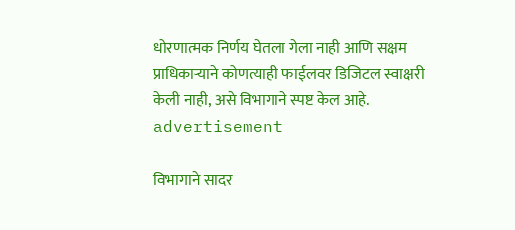धोरणात्मक निर्णय घेतला गेला नाही आणि सक्षम प्राधिकाऱ्याने कोणत्याही फाईलवर डिजिटल स्वाक्षरी केली नाही, असे विभागाने स्पष्ट केल आहे.
advertisement

विभागाने सादर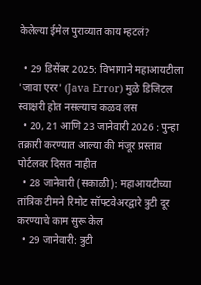केलेल्या ईमेल पुराव्यात काय म्हटलं?

  • 29 डिसेंबर 2025: विभागाने महाआयटीला 'जावा एरर' (Java Error) मुळे डिजिटल स्वाक्षरी होत नसल्याच कळव लस
  • 20, 21 आणि 23 जानेवारी 2026 : पुन्हा तक्रारी करण्यात आल्या की मंजूर प्रस्ताव पोर्टलवर दिसत नाहीत
  • 28 जानेवारी (सकाळी): महाआयटीच्या तांत्रिक टीमने रिमोट सॉफ्टवेअरद्वारे त्रुटी दूर करण्याचे काम सुरू केल
  • 29 जानेवारी: त्रुटी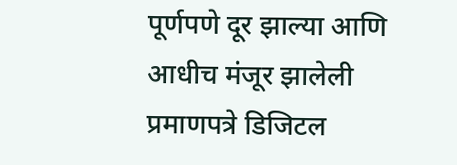पूर्णपणे दूर झाल्या आणि आधीच मंजूर झालेली प्रमाणपत्रे डिजिटल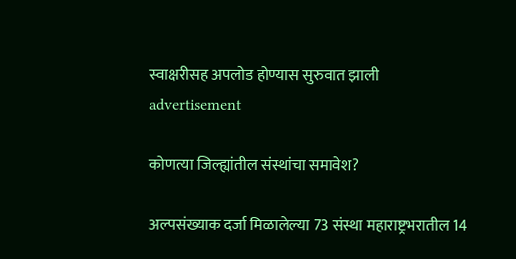स्वाक्षरीसह अपलोड होण्यास सुरुवात झाली
advertisement

कोणत्या जिल्ह्यांतील संस्थांचा समावेश?

अल्पसंख्याक दर्जा मिळालेल्या 73 संस्था महाराष्ट्रभरातील 14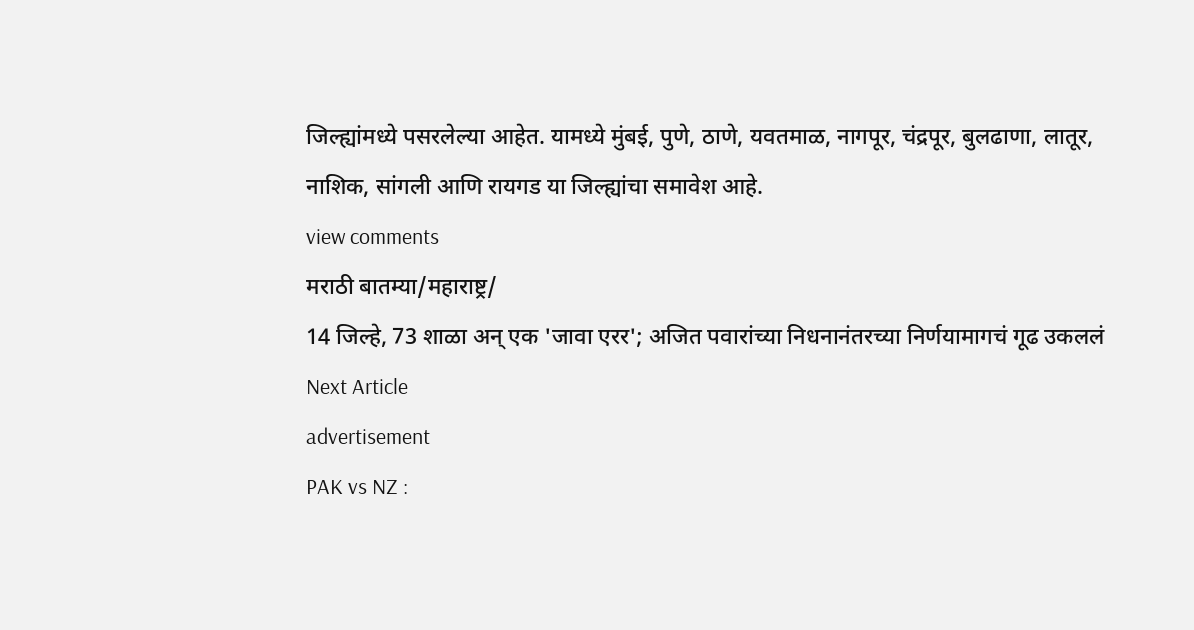जिल्ह्यांमध्ये पसरलेल्या आहेत. यामध्ये मुंबई, पुणे, ठाणे, यवतमाळ, नागपूर, चंद्रपूर, बुलढाणा, लातूर, नाशिक, सांगली आणि रायगड या जिल्ह्यांचा समावेश आहे.
view comments
मराठी बातम्या/महाराष्ट्र/
14 जिल्हे, 73 शाळा अन् एक 'जावा एरर'; अजित पवारांच्या निधनानंतरच्या निर्णयामागचं गूढ उकललं
Next Article
advertisement
PAK vs NZ :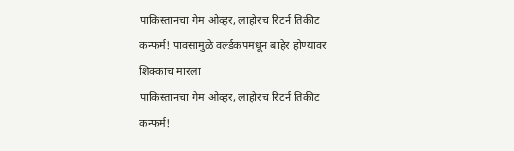पाकिस्तानचा गेम ओव्हर, लाहोरच रिटर्न तिकीट कन्फर्म! पावसामुळे वर्ल्डकपमधून बाहेर होण्यावर शिक्काच मारला
पाकिस्तानचा गेम ओव्हर, लाहोरच रिटर्न तिकीट कन्फर्म!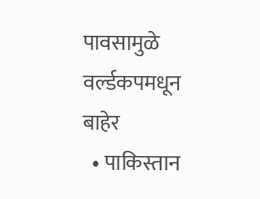पावसामुळे वर्ल्डकपमधून बाहेर
  • पाकिस्तान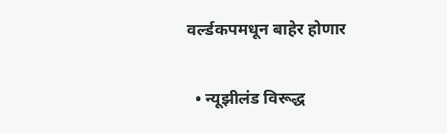वर्ल्डकपमधून बाहेर होणार

  • न्यूझीलंड विरूद्ध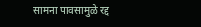सामना पावसामुळे रद्द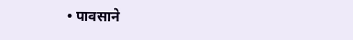• पावसाने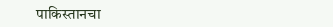पाकिस्तानचा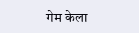गेम केला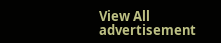View All
advertisement